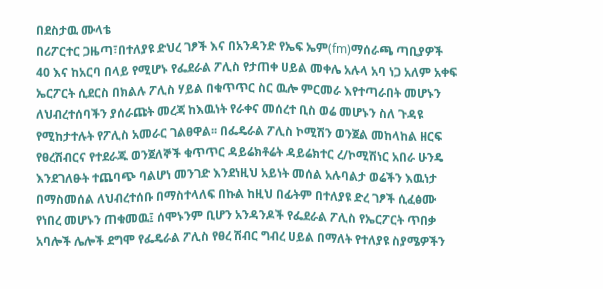በደስታዉ ሙላቴ
በሪፖርተር ጋዜጣ፣በተለያዩ ድህረ ገፆች እና በአንዳንድ የኤፍ ኤም(fm)ማሰራጫ ጣቢያዎች 40 እና ከአርባ በላይ የሚሆኑ የፌደራል ፖሊስ የታጠቀ ሀይል መቀሌ አሉላ አባ ነጋ አለም አቀፍ ኤርፖርት ሲደርስ በክልሉ ፖሊስ ሃይል በቁጥጥር ስር ዉሎ ምርመራ እየተጣራበት መሆኑን ለህብረተሰባችን ያሰራጩት መረጃ ከእዉነት የራቀና መሰረተ ቢስ ወሬ መሆኑን ስለ ጉዳዩ የሚከታተሉት የፖሊስ አመራር ገልፀዋል፡፡ በፌዴራል ፖሊስ ኮሚሽን ወንጀል መከላከል ዘርፍ የፀረሽብርና የተደራጁ ወንጀለኞች ቁጥጥር ዳይሬክቶሬት ዳይሬክተር ረ/ኮሚሽነር አበራ ሁንዴ እንደገለፁት ተጨባጭ ባልሆነ መንገድ እንደነዚህ አይነት መሰል አሉባልታ ወሬችን እዉነታ በማስመሰል ለህብረተሰቡ በማስተላለፍ በኩል ከዚህ በፊትም በተለያዩ ድረ ገፆች ሲፈፅሙ የነበረ መሆኑን ጠቁመዉ፤ ሰሞኑንም ቢሆን አንዳንዶች የፌደራል ፖሊስ የኤርፖርት ጥበቃ አባሎች ሌሎች ደግሞ የፌዴራል ፖሊስ የፀረ ሽብር ግብረ ሀይል በማለት የተለያዩ ስያሜዎችን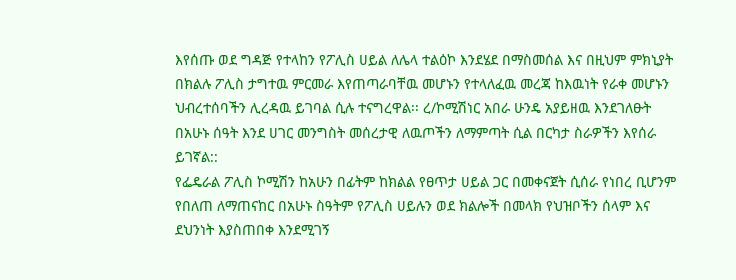እየሰጡ ወደ ግዳጅ የተላከን የፖሊስ ሀይል ለሌላ ተልዕኮ እንደሄደ በማስመሰል እና በዚህም ምክኒያት በክልሉ ፖሊስ ታግተዉ ምርመራ እየጠጣራባቸዉ መሆኑን የተላለፈዉ መረጃ ከእዉነት የራቀ መሆኑን ህብረተሰባችን ሊረዳዉ ይገባል ሲሉ ተናግረዋል፡፡ ረ/ኮሚሽነር አበራ ሁንዴ አያይዘዉ እንደገለፁት በአሁኑ ሰዓት እንደ ሀገር መንግስት መሰረታዊ ለዉጦችን ለማምጣት ሲል በርካታ ስራዎችን እየሰራ ይገኛል::
የፌዴራል ፖሊስ ኮሚሽን ከአሁን በፊትም ከክልል የፀጥታ ሀይል ጋር በመቀናጀት ሲሰራ የነበረ ቢሆንም የበለጠ ለማጠናከር በአሁኑ ስዓትም የፖሊስ ሀይሉን ወደ ክልሎች በመላክ የህዝቦችን ሰላም እና ደህንነት እያስጠበቀ እንደሚገኝ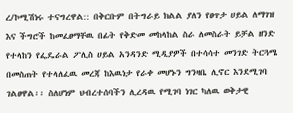ረ/ኮሚሽነሩ ተናግረዋል:: በቅርቡም በትግራይ ክልል ያለን የፀጥታ ሀይል ለማገዝ እና ችግሮች ከመፈፀማቸዉ በፊት የቅድመ መከላከል ስራ ለመስራት ይቻል ዘንድ የተላከን የፌዴራል ፖሊስ ሀይል አንዳንድ ሚዲያዎች በተሳሳተ መንገድ ትርጓሜ በመስጠት የተላለፈዉ መረጃ ከእዉነታ የራቀ መሆኑን ግንዛቤ ሊኖር እንደሚገባ ገልፀዋል፡፡ ስለሆነም ህብረተሰባችን ሊረዳዉ የሚገባ ነገር ካለዉ ወቅታዊ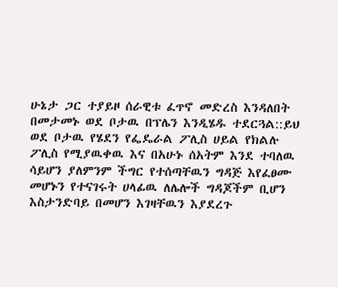ሁኔታ ጋር ተያይዞ ሰራዊቱ ፈጥኖ መድረስ እንዳለበት በመታመኑ ወደ ቦታዉ በፕሌን እንዲሄዱ ተደርጓል::ይህ ወደ ቦታዉ የሄደን የፌዴራል ፖሊስ ሀይል የክልሉ ፖሊስ የሚያዉቀዉ እና በአሁኑ ሰአትም እንደ ተባለዉ ሳይሆን ያለምንም ችግር የተሰጣቸዉን ግዳጅ እየፈፀሙ መሆኑን የተናገሩት ሀላፊዉ ለሌሎች ግዳጆችም ቢሆን እስታንድባይ በመሆን እገዛቸዉን እያደረጉ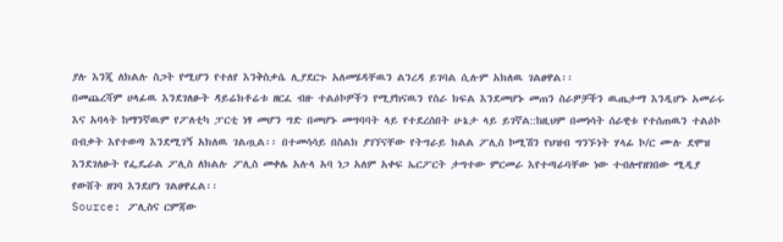ያሉ እንጂ ለክልሉ ስጋት የሚሆን የተለየ እንቅስቃሴ ሊያደርጉ አለመሄዳቸዉን ልንረዳ ይገባል ሲሉም አክለዉ ገልፀዋል፡፡
በመጨረሻም ሀላፊዉ እንደገለፁት ዳይሬክቶሬቱ ዘርፈ ብዙ ተልዕኮዎችን የሚያከናዉን የስራ ክፍል እንደመሆኑ መጠን ስራዎቻችን ዉጤታማ እንዲሆኑ አመራሩ እና አባላት ከማንኛዉም የፖለቲካ ፓርቲ ነፃ መሆን ግድ በመሆኑ መግባባት ላይ የተደረሰበት ሁኔታ ላይ ይገኛል::ከዚህም በመነሳት ሰራዊቱ የተሰጠዉን ተልዕኮ በብቃት እየተወጣ እንደሚገኝ አክለዉ ገልጧል፡፡ በተመሳሳይ በስልክ ያገኘናቸው የትግራይ ክልል ፖሊስ ኮሚሽን የህዝብ ግንኙነት ሃላፊ ኮ/ር ሙሉ ደሞዝ እንደገለፁት የፌዴራል ፖሊስ ለክልሉ ፖሊስ መቀሌ አሉላ አባ ነጋ አለም አቀፍ ኤርፖርት ታግተው ምርመራ እየተጣራባቸው ነው ተብሎየዘገበው ሚዲያ የውሸት ዘገባ እንደሆነ ገልፀዋፈል፡፡
Source: ፖሊስና ርምጃው